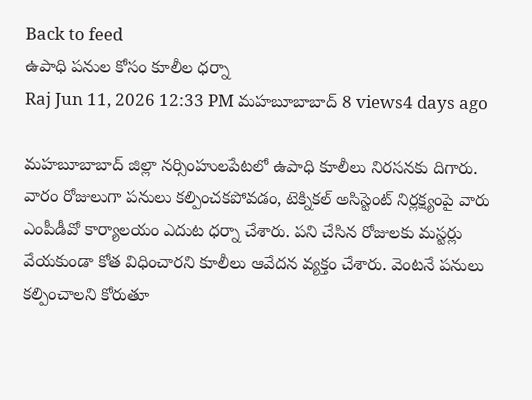Back to feed
ఉపాధి పనుల కోసం కూలీల ధర్నా
Raj Jun 11, 2026 12:33 PM మహబూబాబాద్ 8 views4 days ago

మహబూబాబాద్ జిల్లా నర్సింహులపేటలో ఉపాధి కూలీలు నిరసనకు దిగారు. వారం రోజులుగా పనులు కల్పించకపోవడం, టెక్నికల్ అసిస్టెంట్ నిర్లక్ష్యంపై వారు ఎంపీడీవో కార్యాలయం ఎదుట ధర్నా చేశారు. పని చేసిన రోజులకు మస్టర్లు వేయకుండా కోత విధించారని కూలీలు ఆవేదన వ్యక్తం చేశారు. వెంటనే పనులు కల్పించాలని కోరుతూ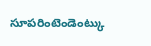సూపరింటెండెంట్కు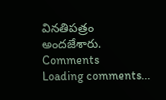వినతిపత్రం అందజేశారు.
Comments
Loading comments...